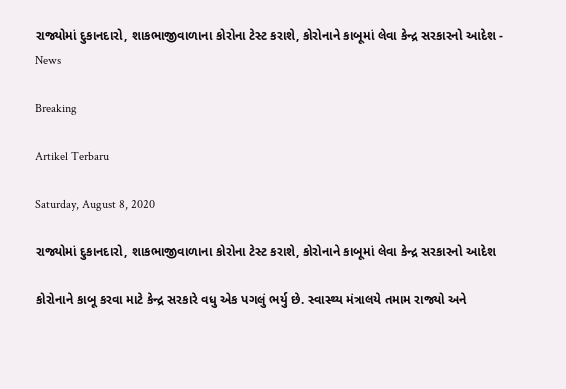રાજ્યોમાં દુકાનદારો, શાકભાજીવાળાના કોરોના ટેસ્ટ કરાશે, કોરોનાને કાબૂમાં લેવા કેન્દ્ર સરકારનો આદેશ - News

Breaking

Artikel Terbaru

Saturday, August 8, 2020

રાજ્યોમાં દુકાનદારો, શાકભાજીવાળાના કોરોના ટેસ્ટ કરાશે, કોરોનાને કાબૂમાં લેવા કેન્દ્ર સરકારનો આદેશ

કોરોનાને કાબૂ કરવા માટે કેન્દ્ર સરકારે વધુ એક પગલું ભર્યુ છે. સ્વાસ્થ્ય મંત્રાલયે તમામ રાજ્યો અને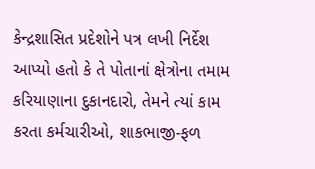કેન્દ્રશાસિત પ્રદેશોને પત્ર લખી નિર્દેશ આપ્યો હતો કે તે પોતાનાં ક્ષેત્રોના તમામ કરિયાણાના દુકાનદારો, તેમને ત્યાં કામ કરતા કર્મચારીઓ, શાકભાજી-ફળ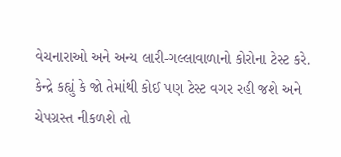વેચનારાઓ અને અન્ય લારી-ગલ્લાવાળાનો કોરોના ટેસ્ટ કરે. કેન્દ્રે કહ્યું કે જો તેમાંથી કોઈ પણ ટેસ્ટ વગર રહી જશે અને ચેપગ્રસ્ત નીકળશે તો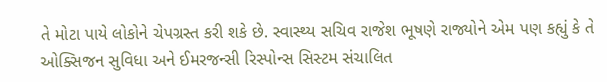તે મોટા પાયે લોકોને ચેપગ્રસ્ત કરી શકે છે. સ્વાસ્થ્ય સચિવ રાજેશ ભૂષણે રાજ્યોને એમ પણ કહ્યું કે તે ઓક્સિજન સુવિધા અને ઈમરજન્સી રિસ્પોન્સ સિસ્ટમ સંચાલિત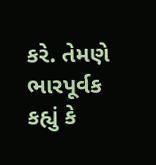કરે. તેમણે ભારપૂર્વક કહ્યું કે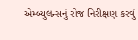એમ્બ્યુલન્સનું રોજ નિરીક્ષણ કરવું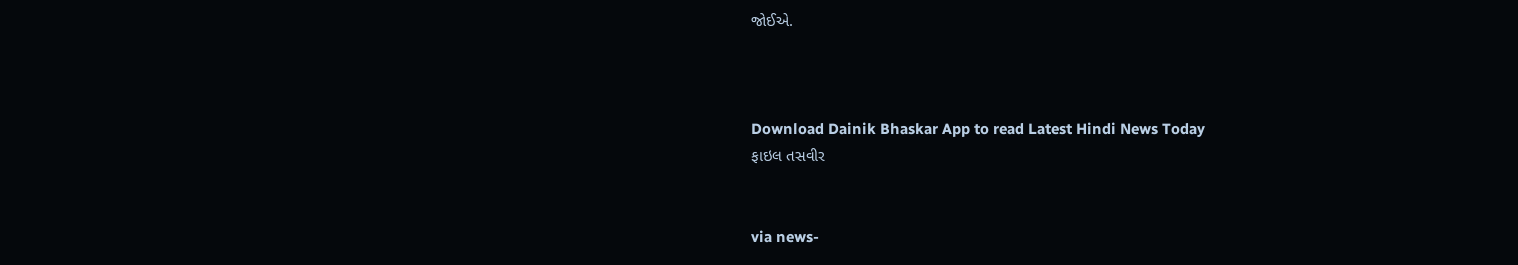જોઈએ.



Download Dainik Bhaskar App to read Latest Hindi News Today
ફાઇલ તસવીર


via news-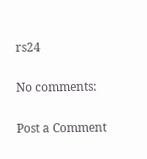rs24

No comments:

Post a Comment